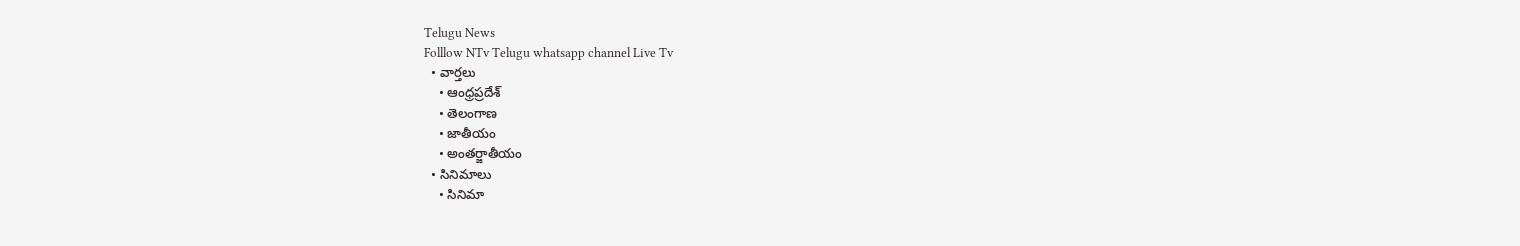Telugu News
Folllow NTv Telugu whatsapp channel Live Tv
  • వార్తలు
    • ఆంధ్రప్రదేశ్
    • తెలంగాణ
    • జాతీయం
    • అంతర్జాతీయం
  • సినిమాలు
    • సినిమా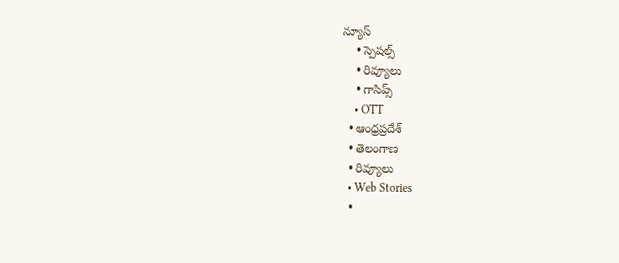న్యూస్
    • స్పెషల్స్
    • రివ్యూలు
    • గాసిప్స్
    • OTT
  • ఆంధ్రప్రదేశ్
  • తెలంగాణ
  • రివ్యూలు
  • Web Stories
  •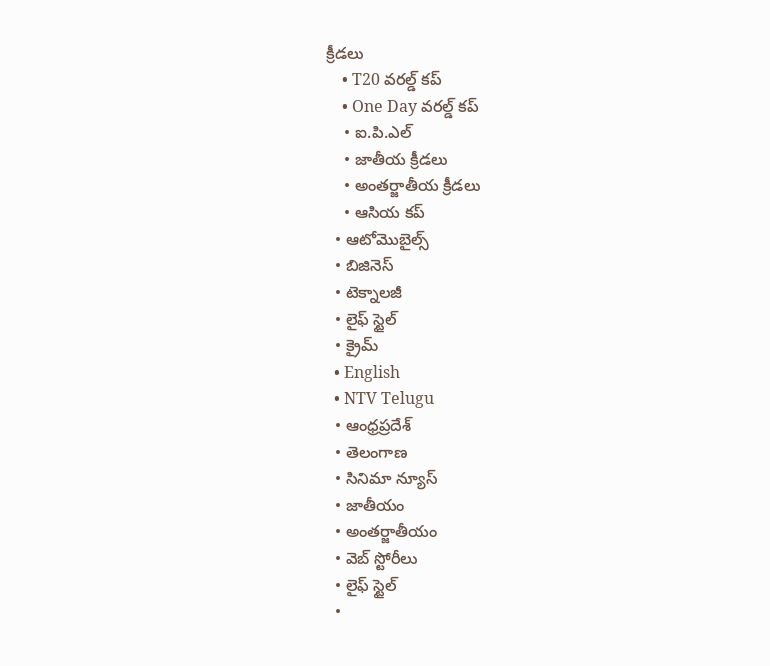క్రీడలు
    • T20 వరల్డ్ కప్
    • One Day వరల్డ్ కప్
    • ఐ.పి.ఎల్
    • జాతీయ క్రీడలు
    • అంతర్జాతీయ క్రీడలు
    • ఆసియ కప్
  • ఆటోమొబైల్స్
  • బిజినెస్‌
  • టెక్నాలజీ
  • లైఫ్ స్టైల్
  • క్రైమ్
  • English
  • NTV Telugu
  • ఆంధ్రప్రదేశ్
  • తెలంగాణ
  • సినిమా న్యూస్
  • జాతీయం
  • అంతర్జాతీయం
  • వెబ్ స్టోరీలు
  • లైఫ్ స్టైల్
  •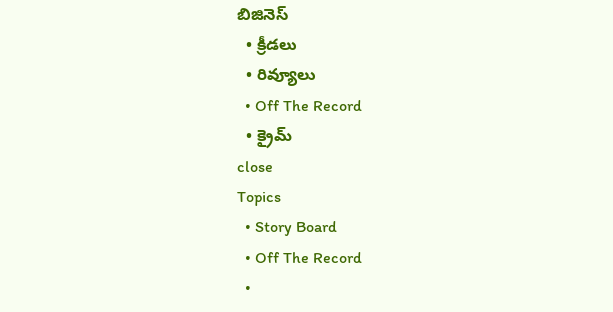బిజినెస్‌
  • క్రీడలు
  • రివ్యూలు
  • Off The Record
  • క్రైమ్
close
Topics
  • Story Board
  • Off The Record
  •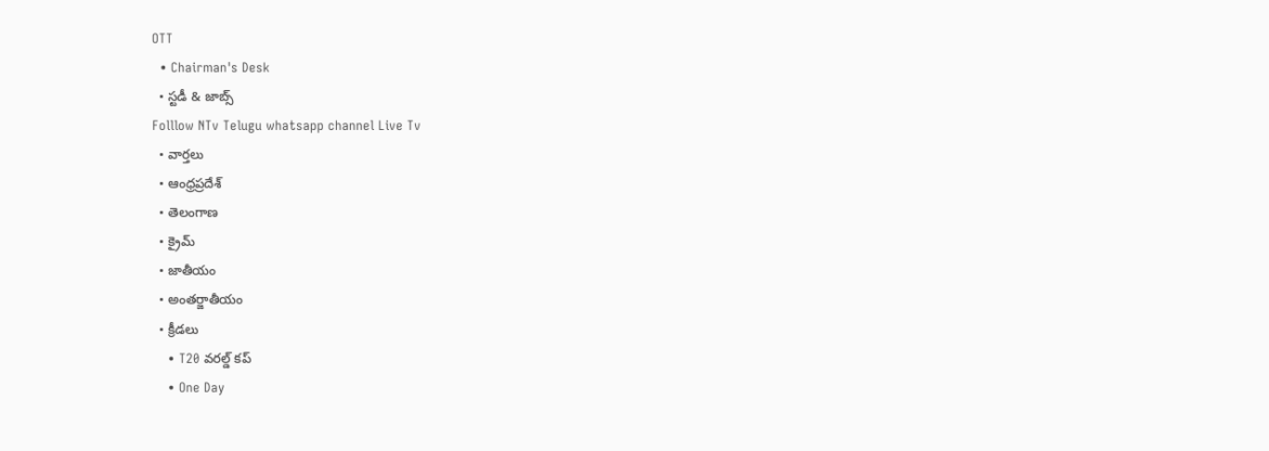OTT
  • Chairman's Desk
  • స్టడీ & జాబ్స్
Folllow NTv Telugu whatsapp channel Live Tv
  • వార్తలు
  • ఆంధ్రప్రదేశ్
  • తెలంగాణ
  • క్రైమ్
  • జాతీయం
  • అంతర్జాతీయం
  • క్రీడలు
    • T20 వరల్డ్ కప్
    • One Day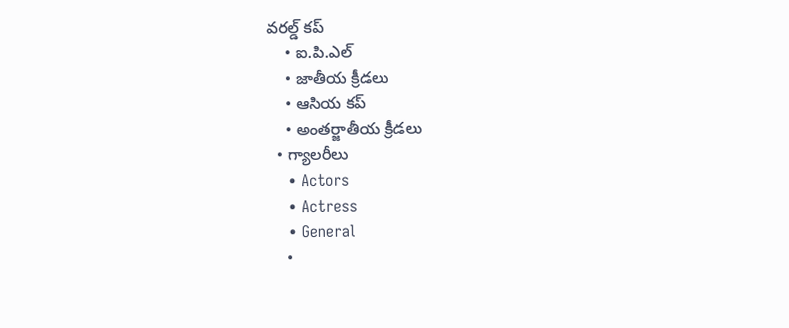వరల్డ్ కప్
    • ఐ.పి.ఎల్
    • జాతీయ క్రీడలు
    • ఆసియ కప్
    • అంతర్జాతీయ క్రీడలు
  • గ్యాలరీలు
    • Actors
    • Actress
    • General
    •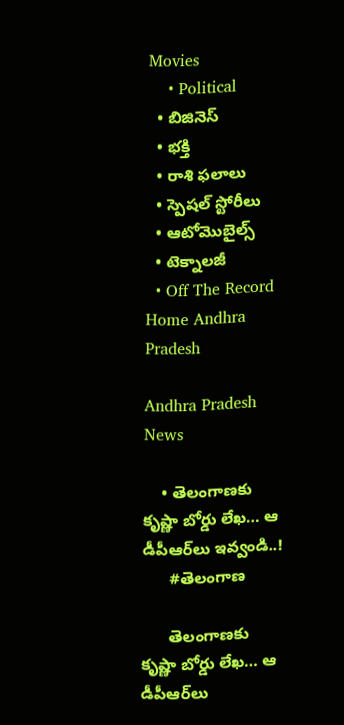Movies
    • Political
  • బిజినెస్‌
  • భక్తి
  • రాశి ఫలాలు
  • స్పెషల్‌ స్టోరీలు
  • ఆటోమొబైల్స్
  • టెక్నాలజీ
  • Off The Record
Home Andhra Pradesh

Andhra Pradesh News

    • తెలంగాణకు కృష్ణా బోర్డు లేఖ… ఆ డీపీఆర్‌లు ఇవ్వండి..!
      #తెలంగాణ

      తెలంగాణకు కృష్ణా బోర్డు లేఖ… ఆ డీపీఆర్‌లు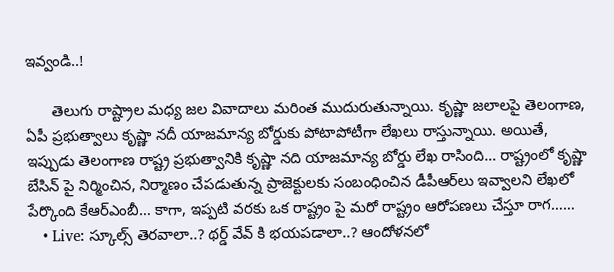ఇవ్వండి..!

      తెలుగు రాష్ట్రాల మధ్య జల వివాదాలు మరింత ముదురుతున్నాయి. కృష్ణా జలాలపై తెలంగాణ, ఏపీ ప్రభుత్వాలు కృష్ణా నదీ యాజమాన్య బోర్డుకు పోటాపోటీగా లేఖలు రాస్తున్నాయి. అయితే, ఇప్పుడు తెలంగాణ రాష్ట్ర ప్రభుత్వానికి కృష్ణా నది యాజమాన్య బోర్డు లేఖ రాసింది… రాష్ట్రంలో కృష్ణా బేసిన్ పై నిర్మించిన, నిర్మాణం చేపడుతున్న ప్రాజెక్టులకు సంబంధించిన డీపీఆర్‌లు ఇవ్వాలని లేఖలో పేర్కొంది కేఆర్‌ఎంబీ… కాగా, ఇప్పటి వరకు ఒక రాష్ట్రం పై మరో రాష్ట్రం ఆరోపణలు చేస్తూ రాగ……
    • Live: స్కూల్స్ తెరవాలా..? థర్డ్ వేవ్ కి భయపడాలా..? ఆందోళనలో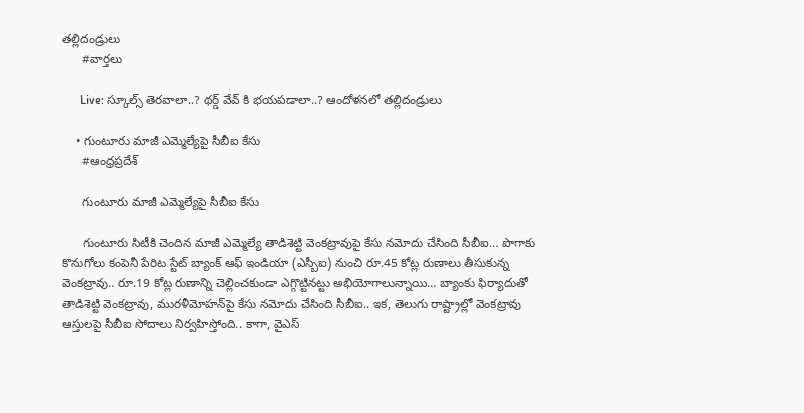తల్లిదండ్రులు
      #వార్తలు

      Live: స్కూల్స్ తెరవాలా..? థర్డ్ వేవ్ కి భయపడాలా..? ఆందోళనలో తల్లిదండ్రులు

    • గుంటూరు మాజీ ఎమ్మెల్యేపై సీబీఐ కేసు
      #ఆంధ్రప్రదేశ్

      గుంటూరు మాజీ ఎమ్మెల్యేపై సీబీఐ కేసు

      గుంటూరు సిటీకి చెందిన మాజీ ఎమ్మెల్యే తాడిశెట్టి వెంకట్రావుపై కేసు నమోదు చేసింది సీబీఐ… పొగాకు కొనుగోలు కంపెనీ పేరిట స్టేట్‌ బ్యాంక్‌ ఆఫ్‌ ఇండియా (ఎస్బీఐ) నుంచి రూ.45 కోట్ల రుణాలు తీసుకున్న వెంకట్రావు.. రూ.19 కోట్ల రుణాన్ని చెల్లించకుండా ఎగ్గొట్టినట్టు అభియోగాలున్నాయి… బ్యాంకు ఫిర్యాదుతో తాడిశెట్టి వెంకట్రావు, మురళీమోహన్‌పై కేసు నమోదు చేసింది సీబీఐ.. ఇక, తెలుగు రాష్ట్రాల్లో వెంకట్రావు ఆస్తులపై సీబీఐ సోదాలు నిర్వహిస్తోంది.. కాగా, వైఎస్‌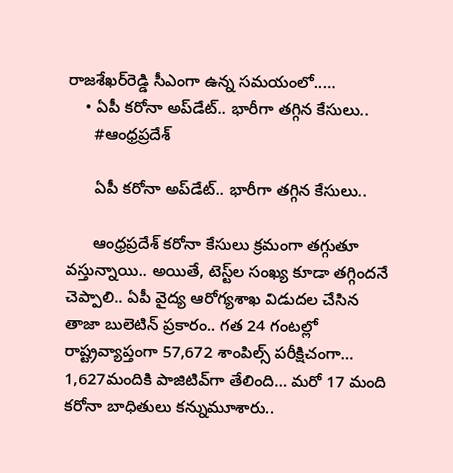రాజశేఖర్‌రెడ్డి సీఎంగా ఉన్న సమయంలో..…
    • ఏపీ కరోనా అప్‌డేట్‌.. భారీగా తగ్గిన కేసులు..
      #ఆంధ్రప్రదేశ్

      ఏపీ కరోనా అప్‌డేట్‌.. భారీగా తగ్గిన కేసులు..

      ఆంధ్రప్రదేశ్ కరోనా కేసులు క్రమంగా తగ్గుతూ వస్తున్నాయి.. అయితే, టెస్ట్‌ల సంఖ్య కూడా తగ్గిందనే చెప్పాలి.. ఏపీ వైద్య ఆరోగ్యశాఖ విడుదల చేసిన తాజా బులెటిన్‌ ప్రకారం.. గత 24 గంటల్లో రాష్ట్రవ్యాప్తంగా 57,672 శాంపిల్స్‌ పరీక్షిచంగా… 1,627మందికి పాజిటివ్‌గా తేలింది… మరో 17 మంది కరోనా బాధితులు కన్నుమూశారు..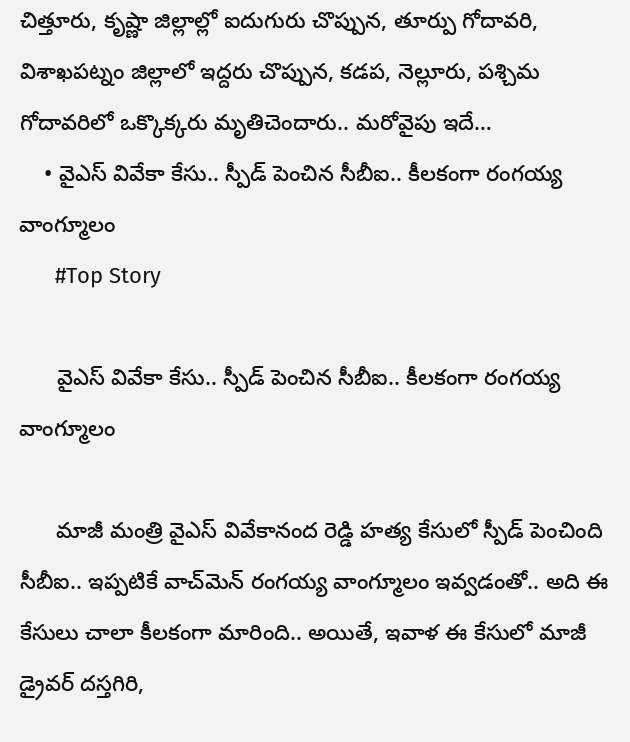చిత్తూరు, కృష్ణా జిల్లాల్లో ఐదుగురు చొప్పున, తూర్పు గోదావరి, విశాఖపట్నం జిల్లాలో ఇద్దరు చొప్పున, కడప, నెల్లూరు, పశ్చిమ గోదావరిలో ఒక్కొక్కరు మృతిచెందారు.. మరోవైపు ఇదే…
    • వైఎస్‌ వివేకా కేసు.. స్పీడ్‌ పెంచిన సీబీఐ.. కీలకంగా రంగయ్య వాంగ్మూలం
      #Top Story

      వైఎస్‌ వివేకా కేసు.. స్పీడ్‌ పెంచిన సీబీఐ.. కీలకంగా రంగయ్య వాంగ్మూలం

      మాజీ మంత్రి వైఎస్‌ వివేకానంద రెడ్డి హత్య కేసులో స్పీడ్‌ పెంచింది సీబీఐ.. ఇప్పటికే వాచ్‌మెన్‌ రంగయ్య వాంగ్మూలం ఇవ్వడంతో.. అది ఈ కేసులు చాలా కీలకంగా మారింది.. అయితే, ఇవాళ ఈ కేసులో మాజీ డ్రైవర్ దస్తగిరి,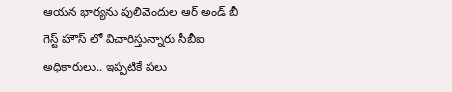ఆయన భార్యను పులివెందుల ఆర్ అండ్ బీ గెస్ట్ హౌస్ లో విచారిస్తున్నారు సీబీఐ అధికారులు.. ఇప్పటికే పలు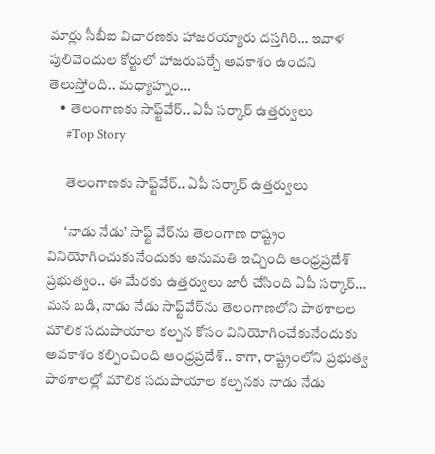మార్లు సీబీఐ విచారణకు హాజరయ్యారు దస్తగిరి… ఇవాళ పులివెందుల కోర్టులో హాజరుపర్చే అవకాశం ఉందని తెలుస్తోంది.. మధ్యాహ్నం…
    • తెలంగాణకు సాఫ్ట్‌వేర్‌.. ఏపీ సర్కార్‌ ఉత్తర్వులు
      #Top Story

      తెలంగాణకు సాఫ్ట్‌వేర్‌.. ఏపీ సర్కార్‌ ఉత్తర్వులు

      ‘నాడు నేడు’ సాఫ్ట్ వేర్‌ను తెలంగాణ రాష్ట్రం వినియోగించుకునేందుకు అనుమతి ఇచ్చింది ఆంధ్రప్రదేశ్‌ ప్రభుత్వం.. ఈ మేరకు ఉత్తర్వులు జారీ చేసింది ఏపీ సర్కార్‌… మన బడి, నాడు నేడు సాఫ్ట్‌వేర్‌ను తెలంగాణలోని పాఠశాలల మౌలిక సదుపాయాల కల్పన కోసం వినియోగించేకునేందుకు అవకాశం కల్పించింది ఆంధ్రప్రదేశ్‌.. కాగా, రాష్ట్రంలోని ప్రభుత్వ పాఠశాలల్లో మౌలిక సదుపాయాల కల్పనకు నాడు నేడు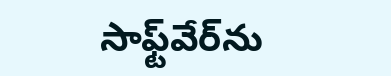సాఫ్ట్‌వేర్‌ను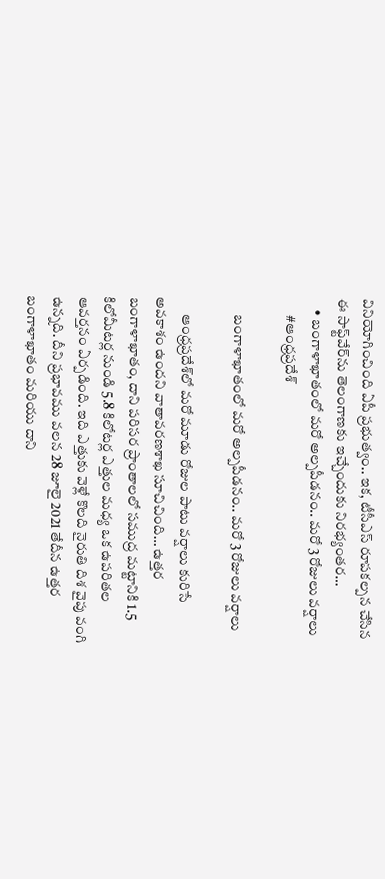వినియోగించింది ఏపీ ప్రభుత్వం.. ఇక, టీసీఎస్ రూపకల్పన చేసిన ఈ సాఫ్ట్‌వేర్‌ను తెలంగాణకు ఇచ్చేందుకు నిరభ్యంతర…
    • బంగాళాఖాతంలో మరో అల్పపీడనం.. మరో 3 రోజులు వర్షాలు
      #ఆంధ్రప్రదేశ్

      బంగాళాఖాతంలో మరో అల్పపీడనం.. మరో 3 రోజులు వర్షాలు

      ఆంధ్రప్రదేశ్‌లో మరో మూడు రోజుల పాటు వర్షాలు కురిసే అవకాశం ఉందని వాతావరణశాఖ సూచిచింది… ఉత్తర బంగాళాఖాతం, దాని పరిసర ప్రాంతాలలో సముద్ర మట్టానికి 1.5 కిలోమీటర్ల నుండి 5.8 కిలోటర్ల ఎత్తుల మధ్య ఒక ఉపరితల ఆవర్తనం ఏర్పడింది. ఇది ఎత్తుకు వెళ్లే కొలది నైరుతి దిశ వైపు వంగి ఉన్నది. దీని ప్రభావము వలన 28 జూలై 2021 తేదీన ఉత్తర బంగాళాఖాతం మరియు దాని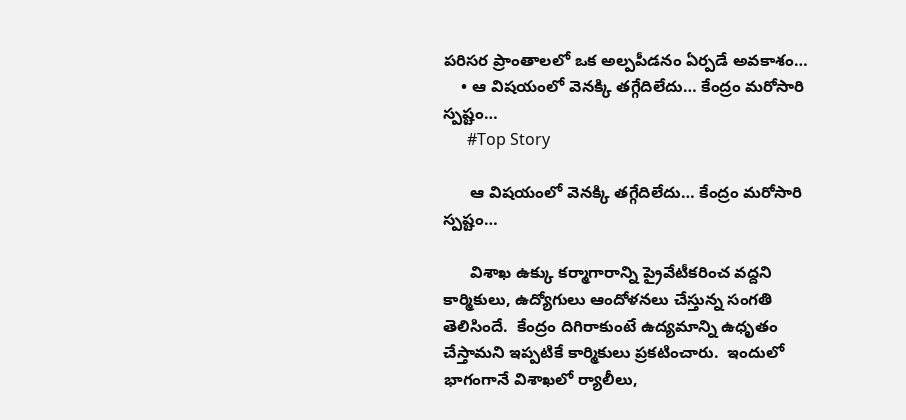పరిసర ప్రాంతాలలో ఒక అల్పపీడనం ఏర్పడే అవకాశం…
    • ఆ విష‌యంలో వెన‌క్కి తగ్గేదిలేదు… కేంద్రం మ‌రోసారి స్ప‌ష్టం…
      #Top Story

      ఆ విష‌యంలో వెన‌క్కి తగ్గేదిలేదు… కేంద్రం మ‌రోసారి స్ప‌ష్టం…

      విశాఖ ఉక్కు క‌ర్మాగారాన్ని ప్రైవేటీక‌రించ వ‌ద్ద‌ని కార్మికులు, ఉద్యోగులు ఆందోళ‌న‌లు చేస్తున్న సంగ‌తి తెలిసిందే.  కేంద్రం దిగిరాకుంటే ఉద్యమాన్ని ఉధృతం చేస్తామ‌ని ఇప్ప‌టికే కార్మికులు ప్ర‌క‌టించారు.  ఇందులో భాగంగానే విశాఖ‌లో ర్యాలీలు,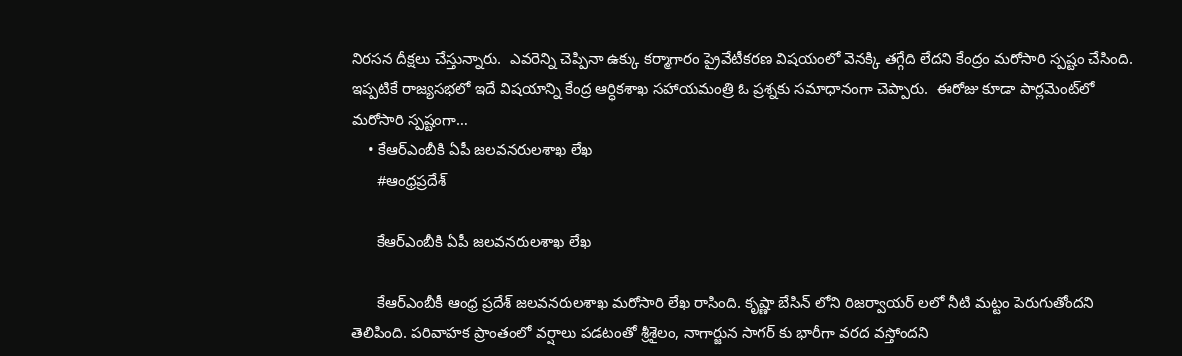నిర‌స‌న దీక్ష‌లు చేస్తున్నారు.  ఎవ‌రెన్ని చెప్పినా ఉక్కు క‌ర్మాగారం ప్రైవేటీక‌ర‌ణ విష‌యంలో వెనక్కి త‌గ్గేది లేదని కేంద్రం మ‌రోసారి స్ప‌ష్టం చేసింది.  ఇప్ప‌టికే రాజ్య‌స‌భ‌లో ఇదే విష‌యాన్ని కేంద్ర ఆర్ధికశాఖ స‌హాయ‌మంత్రి ఓ ప్ర‌శ్న‌కు స‌మాధానంగా చెప్పారు.  ఈరోజు కూడా పార్ల‌మెంట్‌లో మ‌రోసారి స్ప‌ష్టంగా…
    • కేఆర్‌ఎంబీకి ఏపీ జలవనరులశాఖ లేఖ
      #ఆంధ్రప్రదేశ్

      కేఆర్‌ఎంబీకి ఏపీ జలవనరులశాఖ లేఖ

      కేఆర్‌ఎంబీకీ ఆంధ్ర ప్రదేశ్‌ జలవనరులశాఖ మరోసారి లేఖ రాసింది. కృష్ణా బేసిన్‌ లోని రిజర్వాయర్‌ లలో నీటి మట్టం పెరుగుతోందని తెలిపింది. పరివాహక ప్రాంతంలో వర్షాలు పడటంతో శ్రీశైలం, నాగార్జున సాగర్‌ కు భారీగా వరద వస్తోందని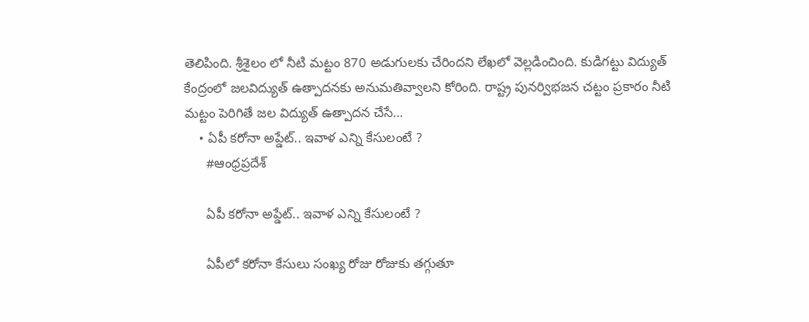తెలిపింది. శ్రీశైలం లో నీటి మట్టం 870 అడుగులకు చేరిందని లేఖలో వెల్లడించింది. కుడిగట్టు విద్యుత్‌ కేంద్రంలో జలవిద్యుత్‌ ఉత్పాదనకు అనుమతివ్వాలని కోరింది. రాష్ట్ర పునర్విభజన చట్టం ప్రకారం నీటి మట్టం పెరిగితే జల విద్యుత్‌ ఉత్పాదన చేసే…
    • ఏపీ కరోనా అప్డేట్‌.. ఇవాళ ఎన్ని కేసులంటే ?
      #ఆంధ్రప్రదేశ్

      ఏపీ కరోనా అప్డేట్‌.. ఇవాళ ఎన్ని కేసులంటే ?

      ఏపీలో కరోనా కేసులు సంఖ్య రోజు రోజుకు తగ్గుతూ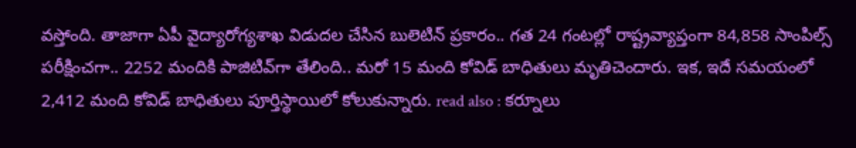వస్తోంది. తాజాగా ఏపీ వైద్యారోగ్యశాఖ విడుదల చేసిన బులెటిన్‌ ప్రకారం.. గత 24 గంటల్లో రాష్ట్రవ్యాప్తంగా 84,858 సాంపిల్స్ పరీక్షించగా.. 2252 మందికి పాజిటివ్‌గా తేలింది.. మరో 15 మంది కోవిడ్‌ బాధితులు మృతిచెందారు. ఇక, ఇదే సమయంలో 2,412 మంది కోవిడ్ బాధితులు పూర్తిస్థాయిలో కోలుకున్నారు. read also : కర్నూలు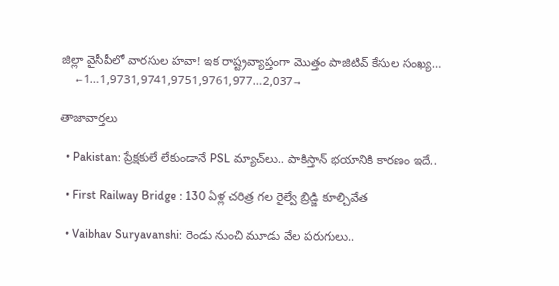జిల్లా వైసీపీలో వారసుల హవా! ఇక రాష్ట్రవ్యాప్తంగా మొత్తం పాజిటివ్‌ కేసుల సంఖ్య…
    ←1…1,9731,9741,9751,9761,977…2,037→

తాజావార్తలు

  • Pakistan: ప్రేక్షకులే లేకుండానే PSL మ్యాచ్‌లు.. పాకిస్తాన్ భయానికి కారణం ఇదే..

  • First Railway Bridge : 130 ఏళ్ల చరిత్ర గల రైల్వే బ్రిడ్జి కూల్చివేత

  • Vaibhav Suryavanshi: రెండు నుంచి మూడు వేల పరుగులు..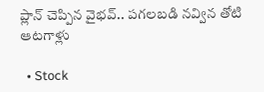ప్లాన్ చెప్పిన వైభవ్.. పగలబడి నవ్విన తోటి ఆటగాళ్లు

  • Stock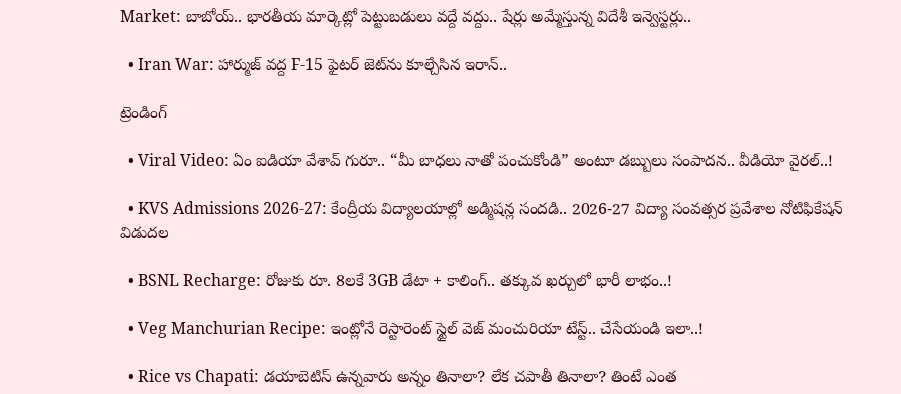Market: బాబోయ్.. భారతీయ మార్కెట్లో పెట్టుబడులు వద్దే వద్దు.. షేర్లు అమ్మేస్తున్న విదేశీ ఇన్వెస్టర్లు..

  • Iran War: హార్ముజ్ వద్ద F-15 ఫైటర్ జెట్‌ను కూల్చేసిన ఇరాన్..

ట్రెండింగ్‌

  • Viral Video: ఏం ఐడియా వేశావ్ గురూ.. “మీ బాధలు నాతో పంచుకోండి” అంటూ డబ్బులు సంపాదన.. వీడియో వైరల్..!

  • KVS Admissions 2026-27: కేంద్రీయ విద్యాలయాల్లో అడ్మిషన్ల సందడి.. 2026-27 విద్యా సంవత్సర ప్రవేశాల నోటిఫికేషన్ విడుదల

  • BSNL Recharge: రోజుకు రూ. 8లకే 3GB డేటా + కాలింగ్.. తక్కువ ఖర్చులో భారీ లాభం..!

  • Veg Manchurian Recipe: ఇంట్లోనే రెస్టారెంట్ స్టైల్ వెజ్ మంచురియా టేస్ట్.. చేసేయండి ఇలా..!

  • Rice vs Chapati: డయాబెటిస్ ఉన్నవారు అన్నం తినాలా? లేక చపాతీ తినాలా? తింటే ఎంత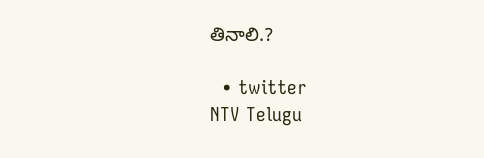తినాలి.?

  • twitter
NTV Telugu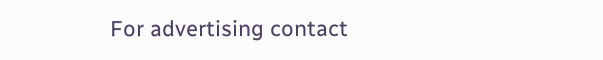For advertising contact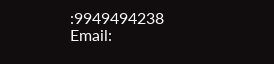:9949494238
Email: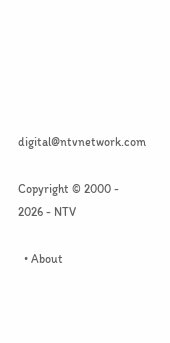digital@ntvnetwork.com

Copyright © 2000 - 2026 - NTV

  • About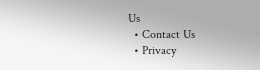Us
  • Contact Us
  • Privacy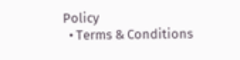Policy
  • Terms & Conditions